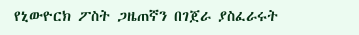የኒውዮርክ ፖስት ጋዜጠኛን በገጀራ ያስፈራሩት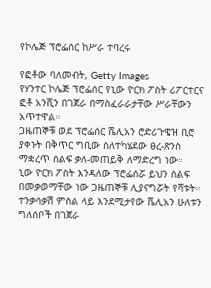የኮሌጅ ፕሮፌሰር ከሥራ ተባረሩ

የፎቶው ባለመብት, Getty Images
የሃንተር ኮሌጅ ፕሮፌሰር የኒው ዮርክ ፖስት ሪፖርተርና ፎቶ አንሺን በገጀራ በማስፈራራታቸው ሥራቸውን አጥተዋል።
ጋዜጠኞቹ ወደ ፕሮፌሰር ሼሊአን ሮድሪጉዌዝ ቢሮ ያቀኑት በቅጥር ግቢው ስለተካሄደው ፀረ-ጽንስ ማቋረጥ ሰልፍ ቃለ-መጠይቅ ለማድረግ ነው።
ኒው ዮርክ ፖስት እንዳለው ፕሮፌሰሯ ይህን ሰልፍ በመቃወማቸው ነው ጋዜጠኞቹ ሊያናግሯት የሻቱት።
ተንቃሳቃሽ ምስል ላይ እንደሚታየው ሼሊአን ሁለቱን ግለሰቦች በገጀራ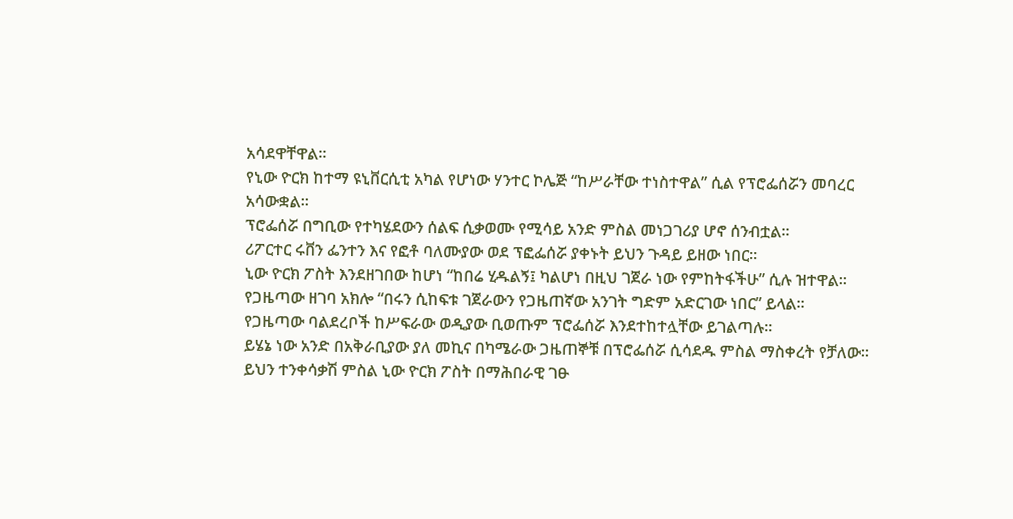አሳደዋቸዋል።
የኒው ዮርክ ከተማ ዩኒቨርሲቲ አካል የሆነው ሃንተር ኮሌጅ “ከሥራቸው ተነስተዋል” ሲል የፕሮፌሰሯን መባረር አሳውቋል።
ፕሮፌሰሯ በግቢው የተካሄደውን ሰልፍ ሲቃወሙ የሚሳይ አንድ ምስል መነጋገሪያ ሆኖ ሰንብቷል።
ሪፖርተር ሩቨን ፌንተን እና የፎቶ ባለሙያው ወደ ፕፎፌሰሯ ያቀኑት ይህን ጉዳይ ይዘው ነበር።
ኒው ዮርክ ፖስት እንደዘገበው ከሆነ “ከበሬ ሂዱልኝ፤ ካልሆነ በዚህ ገጀራ ነው የምከትፋችሁ” ሲሉ ዝተዋል።
የጋዜጣው ዘገባ አክሎ “በሩን ሲከፍቱ ገጀራውን የጋዜጠኛው አንገት ግድም አድርገው ነበር” ይላል።
የጋዜጣው ባልደረቦች ከሥፍራው ወዲያው ቢወጡም ፕሮፌሰሯ እንደተከተሏቸው ይገልጣሉ።
ይሄኔ ነው አንድ በአቅራቢያው ያለ መኪና በካሜራው ጋዜጠኞቹ በፕሮፌሰሯ ሲሳደዱ ምስል ማስቀረት የቻለው።
ይህን ተንቀሳቃሽ ምስል ኒው ዮርክ ፖስት በማሕበራዊ ገፁ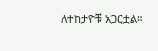ለተከታዮቹ አጋርቷል።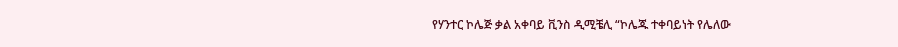የሃንተር ኮሌጅ ቃል አቀባይ ቪንስ ዲሚቼሊ “ኮሌጁ ተቀባይነት የሌለው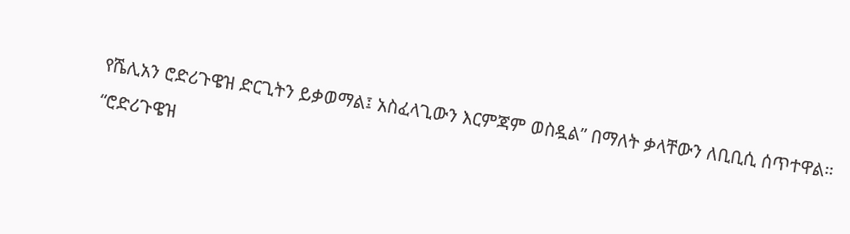የሼሊአን ሮድሪጉዌዝ ድርጊትን ይቃወማል፤ አስፈላጊውን እርምጃም ወስዷል” በማለት ቃላቸውን ለቢቢሲ ሰጥተዋል።
“ሮድሪጉዌዝ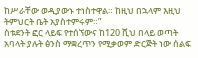ከሥራቸው ወዲያውኑ ተነስተዋል። ከዚህ በኋላም እዚህ ትምህርት ቤት አያስተምሩም።”
ስቱደንት ፎር ላይፍ የተሰኘውና ከ120 ሺህ በላይ ወጣት አባላት ያሉት ፅንስ ማቋረጥን የሚቃወም ድርጅት ነው ሰልፍ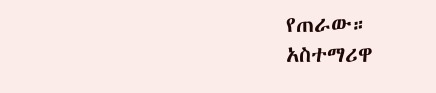የጠራው።
አስተማሪዋ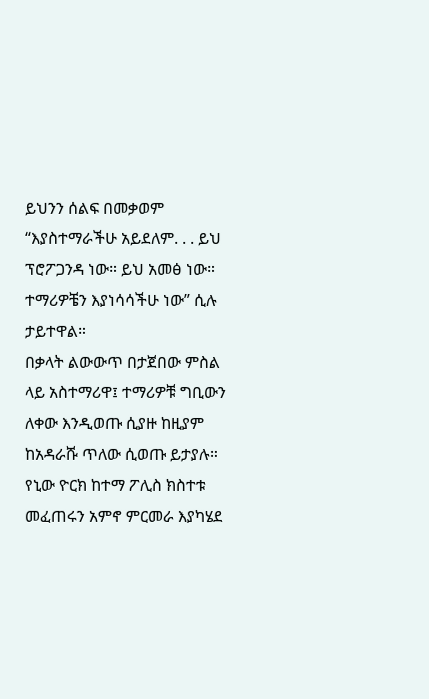ይህንን ሰልፍ በመቃወም “እያስተማራችሁ አይደለም. . . ይህ ፕሮፖጋንዳ ነው። ይህ አመፅ ነው። ተማሪዎቼን እያነሳሳችሁ ነው” ሲሉ ታይተዋል።
በቃላት ልውውጥ በታጀበው ምስል ላይ አስተማሪዋ፤ ተማሪዎቹ ግቢውን ለቀው እንዲወጡ ሲያዙ ከዚያም ከአዳራሹ ጥለው ሲወጡ ይታያሉ።
የኒው ዮርክ ከተማ ፖሊስ ክስተቱ መፈጠሩን አምኖ ምርመራ እያካሄደ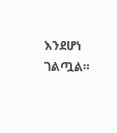እንደሆነ ገልጧል።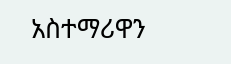አስተማሪዋን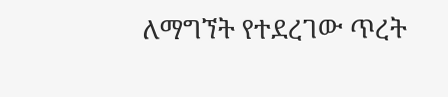ለማግኘት የተደረገው ጥረት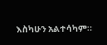እስካሁን አልተሳካም።